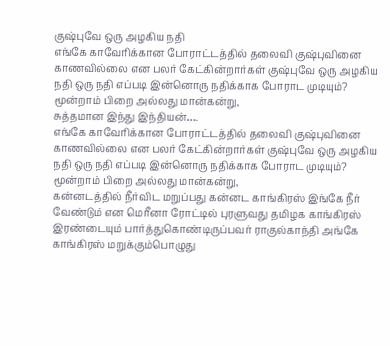குஷ்புவே ஒரு அழகிய நதி
எங்கே காவேரிக்கான போராட்டத்தில் தலைவி குஷ்புவினை காணவில்லை என பலர் கேட்கின்றார்கள் குஷ்புவே ஒரு அழகிய நதி ஒரு நதி எப்படி இன்னொரு நதிக்காக போராட முடியும்? மூன்றாம் பிறை அல்லது மான்கன்று,
சுத்தமான இந்து இந்தியன்….
எங்கே காவேரிக்கான போராட்டத்தில் தலைவி குஷ்புவினை காணவில்லை என பலர் கேட்கின்றார்கள் குஷ்புவே ஒரு அழகிய நதி ஒரு நதி எப்படி இன்னொரு நதிக்காக போராட முடியும்? மூன்றாம் பிறை அல்லது மான்கன்று,
கன்னடத்தில் நீர்விட மறுப்பது கன்னட காங்கிரஸ் இங்கே நீர் வேண்டும் என மெரீனா ரோட்டில் புரளுவது தமிழக காங்கிரஸ் இரண்டையும் பார்த்துகொண்டிருப்பவர் ராகுல்காந்தி அங்கே காங்கிரஸ் மறுக்கும்பொழுது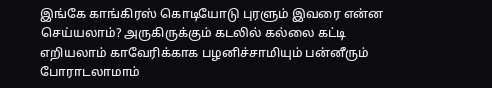இங்கே காங்கிரஸ் கொடியோடு புரளும் இவரை என்ன செய்யலாம்? அருகிருக்கும் கடலில் கல்லை கட்டி எறியலாம் காவேரிக்காக பழனிச்சாமியும் பன்னீரும் போராடலாமாம்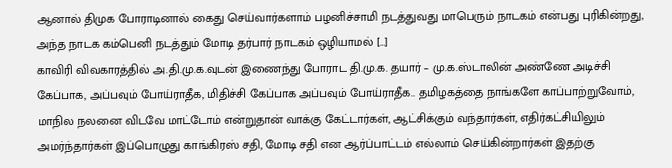ஆனால் திமுக போராடினால் கைது செய்வார்களாம் பழனிச்சாமி நடத்துவது மாபெரும் நாடகம் என்பது புரிகின்றது, அந்த நாடக கம்பெனி நடத்தும் மோடி தர்பார் நாடகம் ஒழியாமல் […]
காவிரி விவகாரத்தில் அ.தி.மு.க.வுடன் இணைந்து போராட தி.மு.க. தயார் – மு.க.ஸ்டாலின் அண்ணே அடிச்சி கேப்பாக, அப்பவும் போய்ராதீக, மிதிச்சி கேப்பாக அப்பவும் போய்ராதீக.. தமிழகத்தை நாங்களே காப்பாற்றுவோம், மாநில நலனை விடவே மாட்டோம் என்றுதான் வாக்கு கேட்டார்கள், ஆட்சிக்கும் வந்தார்கள், எதிர்கட்சியிலும் அமர்ந்தார்கள் இப்பொழுது காங்கிரஸ் சதி, மோடி சதி என ஆர்ப்பாட்டம் எல்லாம் செய்கின்றார்கள் இதற்கு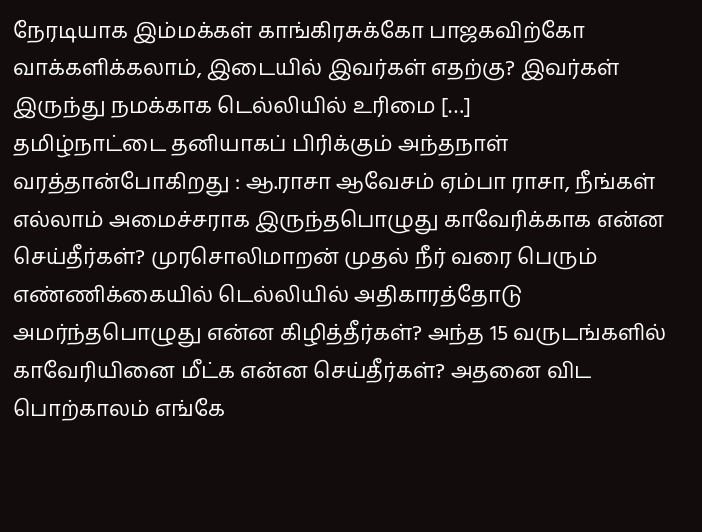நேரடியாக இம்மக்கள் காங்கிரசுக்கோ பாஜகவிற்கோ வாக்களிக்கலாம், இடையில் இவர்கள் எதற்கு? இவர்கள் இருந்து நமக்காக டெல்லியில் உரிமை […]
தமிழ்நாட்டை தனியாகப் பிரிக்கும் அந்தநாள் வரத்தான்போகிறது : ஆ.ராசா ஆவேசம் ஏம்பா ராசா, நீங்கள் எல்லாம் அமைச்சராக இருந்தபொழுது காவேரிக்காக என்ன செய்தீர்கள்? முரசொலிமாறன் முதல் நீர் வரை பெரும் எண்ணிக்கையில் டெல்லியில் அதிகாரத்தோடு அமர்ந்தபொழுது என்ன கிழித்தீர்கள்? அந்த 15 வருடங்களில் காவேரியினை மீட்க என்ன செய்தீர்கள்? அதனை விட பொற்காலம் எங்கே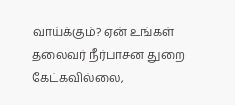வாய்க்கும்? ஏன் உங்கள் தலைவர் நீர்பாசன துறை கேட்கவில்லை,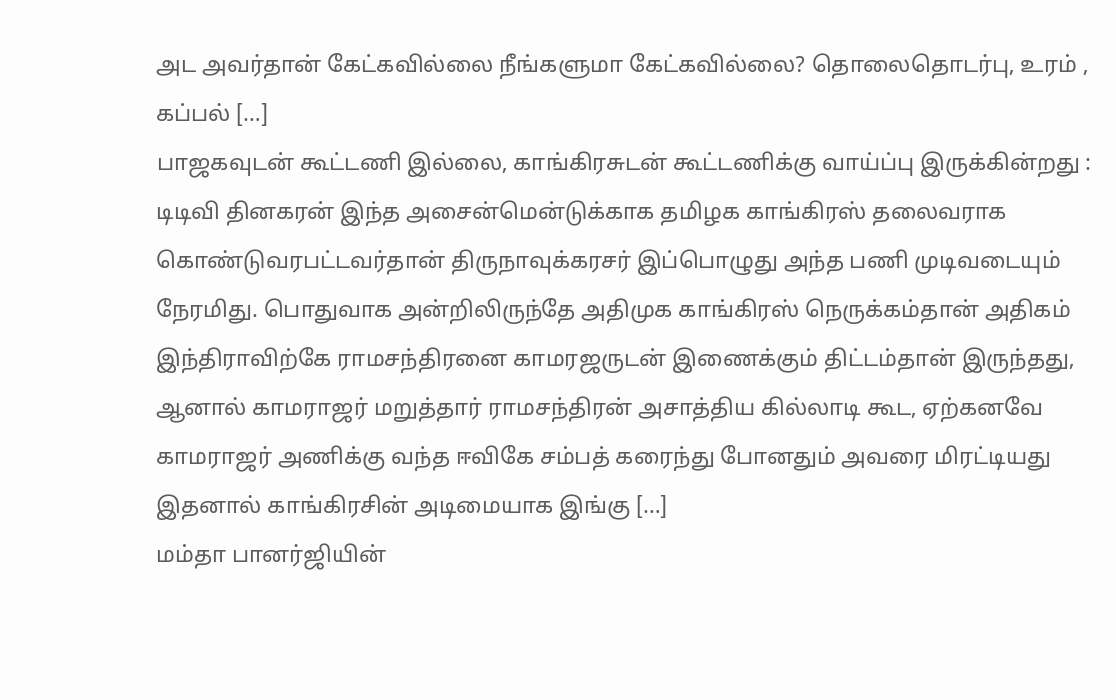அட அவர்தான் கேட்கவில்லை நீங்களுமா கேட்கவில்லை? தொலைதொடர்பு, உரம் , கப்பல் […]
பாஜகவுடன் கூட்டணி இல்லை, காங்கிரசுடன் கூட்டணிக்கு வாய்ப்பு இருக்கின்றது : டிடிவி தினகரன் இந்த அசைன்மென்டுக்காக தமிழக காங்கிரஸ் தலைவராக கொண்டுவரபட்டவர்தான் திருநாவுக்கரசர் இப்பொழுது அந்த பணி முடிவடையும் நேரமிது. பொதுவாக அன்றிலிருந்தே அதிமுக காங்கிரஸ் நெருக்கம்தான் அதிகம் இந்திராவிற்கே ராமசந்திரனை காமரஜருடன் இணைக்கும் திட்டம்தான் இருந்தது, ஆனால் காமராஜர் மறுத்தார் ராமசந்திரன் அசாத்திய கில்லாடி கூட, ஏற்கனவே காமராஜர் அணிக்கு வந்த ஈவிகே சம்பத் கரைந்து போனதும் அவரை மிரட்டியது இதனால் காங்கிரசின் அடிமையாக இங்கு […]
மம்தா பானர்ஜியின்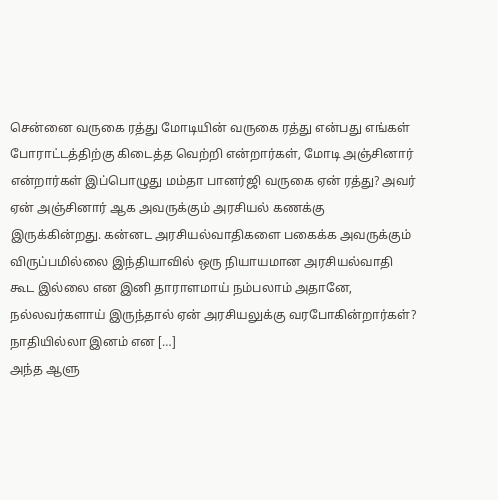சென்னை வருகை ரத்து மோடியின் வருகை ரத்து என்பது எங்கள் போராட்டத்திற்கு கிடைத்த வெற்றி என்றார்கள், மோடி அஞ்சினார் என்றார்கள் இப்பொழுது மம்தா பானர்ஜி வருகை ஏன் ரத்து? அவர் ஏன் அஞ்சினார் ஆக அவருக்கும் அரசியல் கணக்கு இருக்கின்றது. கன்னட அரசியல்வாதிகளை பகைக்க அவருக்கும் விருப்பமில்லை இந்தியாவில் ஒரு நியாயமான அரசியல்வாதி கூட இல்லை என இனி தாராளமாய் நம்பலாம் அதானே, நல்லவர்களாய் இருந்தால் ஏன் அரசியலுக்கு வரபோகின்றார்கள்? நாதியில்லா இனம் என […]
அந்த ஆளு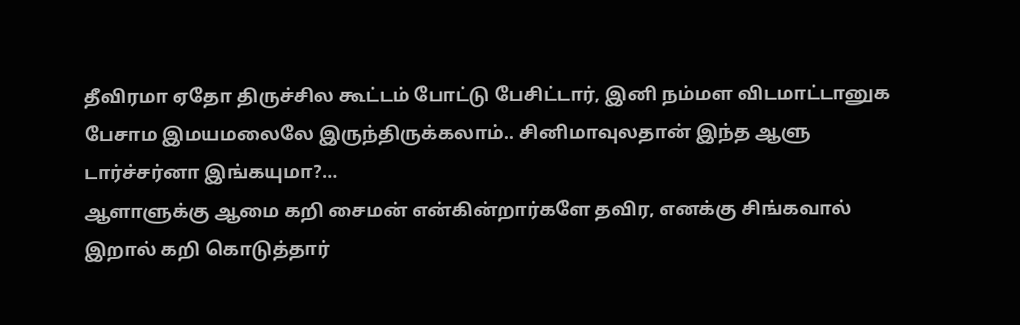தீவிரமா ஏதோ திருச்சில கூட்டம் போட்டு பேசிட்டார், இனி நம்மள விடமாட்டானுக பேசாம இமயமலைலே இருந்திருக்கலாம்.. சினிமாவுலதான் இந்த ஆளு டார்ச்சர்னா இங்கயுமா?…
ஆளாளுக்கு ஆமை கறி சைமன் என்கின்றார்களே தவிர, எனக்கு சிங்கவால் இறால் கறி கொடுத்தார்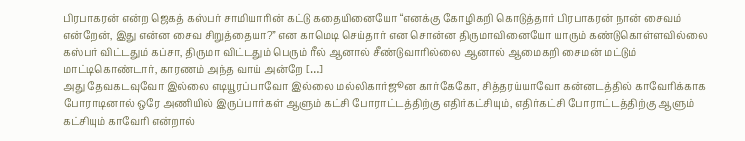பிரபாகரன் என்ற ஜெகத் கஸ்பர் சாமியாரின் கட்டு கதையினையோ “எனக்கு கோழிகறி கொடுத்தார் பிரபாகரன் நான் சைவம் என்றேன், இது என்ன சைவ சிறுத்தையா?” என காமெடி செய்தார் என சொன்ன திருமாவினையோ யாரும் கண்டுகொள்ளவில்லை கஸ்பர் விட்டதும் கப்சா, திருமா விட்டதும் பெரும் ரீல் ஆனால் சீண்டுவாரில்லை ஆனால் ஆமைகறி சைமன் மட்டும் மாட்டிகொண்டார், காரணம் அந்த வாய் அன்றே […]
அது தேவகடவுவோ இல்லை எடியூரப்பாவோ இல்லை மல்லிகார்ஜூன கார்கேகோ, சித்தரய்யாவோ கன்னடத்தில் காவேரிக்காக போராடினால் ஒரே அணியில் இருப்பார்கள் ஆளும் கட்சி போராட்டத்திற்கு எதிர்கட்சியும், எதிர்கட்சி போராட்டத்திற்கு ஆளும் கட்சியும் காவேரி என்றால்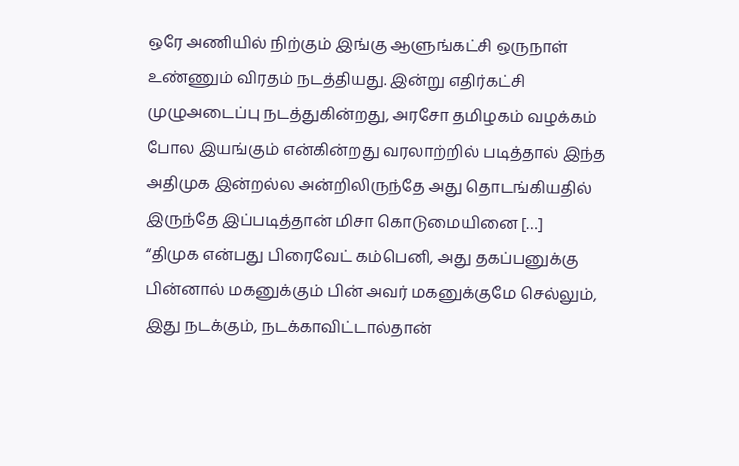ஒரே அணியில் நிற்கும் இங்கு ஆளுங்கட்சி ஒருநாள் உண்ணும் விரதம் நடத்தியது. இன்று எதிர்கட்சி முழுஅடைப்பு நடத்துகின்றது, அரசோ தமிழகம் வழக்கம் போல இயங்கும் என்கின்றது வரலாற்றில் படித்தால் இந்த அதிமுக இன்றல்ல அன்றிலிருந்தே அது தொடங்கியதில் இருந்தே இப்படித்தான் மிசா கொடுமையினை […]
“திமுக என்பது பிரைவேட் கம்பெனி, அது தகப்பனுக்கு பின்னால் மகனுக்கும் பின் அவர் மகனுக்குமே செல்லும், இது நடக்கும், நடக்காவிட்டால்தான்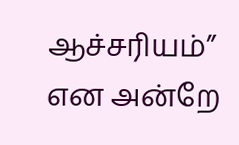ஆச்சரியம்” என அன்றே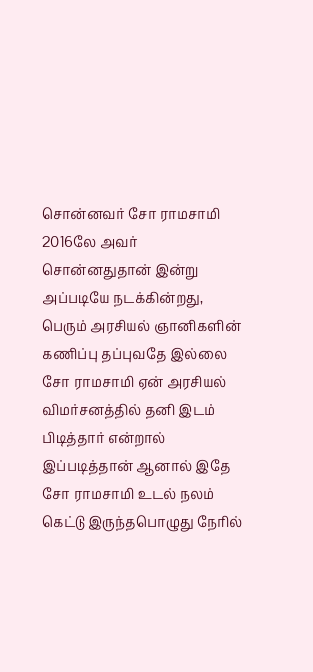சொன்னவர் சோ ராமசாமி 2016லே அவர் சொன்னதுதான் இன்று அப்படியே நடக்கின்றது, பெரும் அரசியல் ஞானிகளின் கணிப்பு தப்புவதே இல்லை சோ ராமசாமி ஏன் அரசியல் விமர்சனத்தில் தனி இடம் பிடித்தார் என்றால் இப்படித்தான் ஆனால் இதே சோ ராமசாமி உடல் நலம் கெட்டு இருந்தபொழுது நேரில்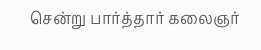சென்று பார்த்தார் கலைஞர்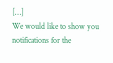[…]
We would like to show you notifications for the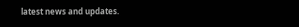latest news and updates.